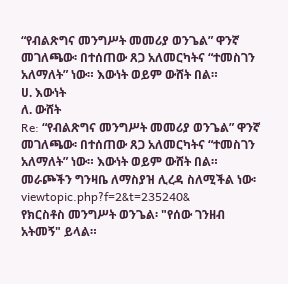“የብልጽግና መንግሥት መመሪያ ወንጌል” ዋንኛ መገለጫው፡ በተሰጠው ጸጋ አለመርካትና “ተመስገን አለማለት” ነው። እውነት ወይም ውሸት በል።
ሀ. እውነት
ለ. ውሸት
Re: “የብልጽግና መንግሥት መመሪያ ወንጌል” ዋንኛ መገለጫው፡ በተሰጠው ጸጋ አለመርካትና “ተመስገን አለማለት” ነው። እውነት ወይም ውሸት በል።
መራጮችን ግንዛቤ ለማስያዝ ሊረዳ ስለሚችል ነው፡ viewtopic.php?f=2&t=235240&
የክርስቶስ መንግሥት ወንጌል፡ "የሰው ገንዘብ አትመኝ" ይላል።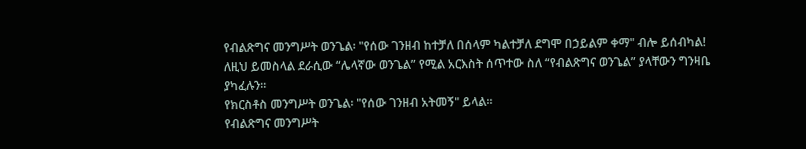የብልጽግና መንግሥት ወንጌል፡ "የሰው ገንዘብ ከተቻለ በሰላም ካልተቻለ ደግሞ በኃይልም ቀማ" ብሎ ይሰብካል!
ለዚህ ይመስላል ደራሲው “ሌላኛው ወንጌል” የሚል አርእስት ሰጥተው ስለ “የብልጽግና ወንጌል” ያላቸውን ግንዛቤ ያካፈሉን።
የክርስቶስ መንግሥት ወንጌል፡ "የሰው ገንዘብ አትመኝ" ይላል።
የብልጽግና መንግሥት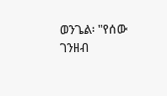ወንጌል፡ "የሰው ገንዘብ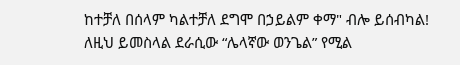ከተቻለ በሰላም ካልተቻለ ደግሞ በኃይልም ቀማ" ብሎ ይሰብካል!
ለዚህ ይመስላል ደራሲው “ሌላኛው ወንጌል” የሚል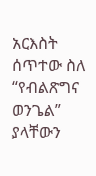አርእስት ሰጥተው ስለ “የብልጽግና ወንጌል” ያላቸውን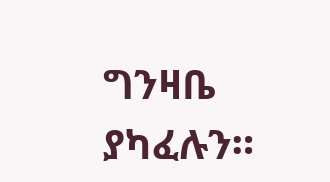ግንዛቤ ያካፈሉን።